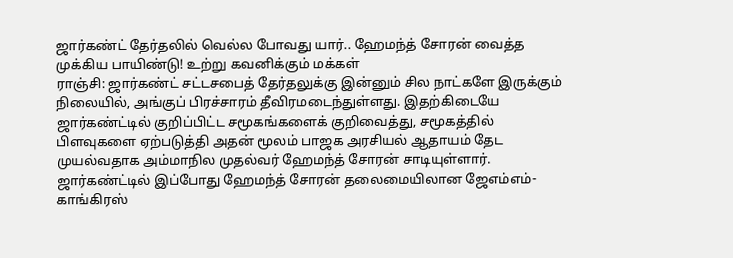ஜார்கண்ட் தேர்தலில் வெல்ல போவது யார்.. ஹேமந்த் சோரன் வைத்த முக்கிய பாயிண்டு! உற்று கவனிக்கும் மக்கள்
ராஞ்சி: ஜார்கண்ட் சட்டசபைத் தேர்தலுக்கு இன்னும் சில நாட்களே இருக்கும் நிலையில், அங்குப் பிரச்சாரம் தீவிரமடைந்துள்ளது. இதற்கிடையே ஜார்கண்ட்டில் குறிப்பிட்ட சமூகங்களைக் குறிவைத்து, சமூகத்தில் பிளவுகளை ஏற்படுத்தி அதன் மூலம் பாஜக அரசியல் ஆதாயம் தேட முயல்வதாக அம்மாநில முதல்வர் ஹேமந்த் சோரன் சாடியுள்ளார்.
ஜார்கண்ட்டில் இப்போது ஹேமந்த் சோரன் தலைமையிலான ஜேஎம்எம்- காங்கிரஸ்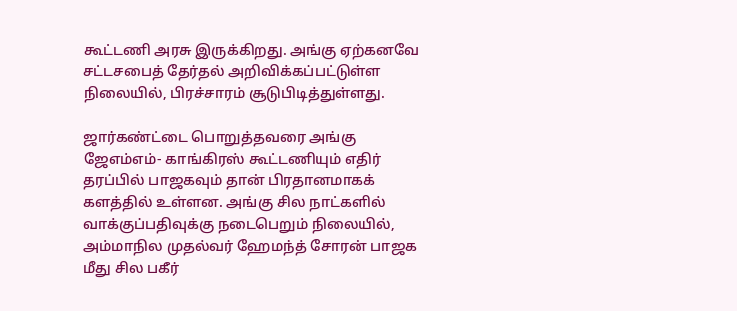கூட்டணி அரசு இருக்கிறது. அங்கு ஏற்கனவே சட்டசபைத் தேர்தல் அறிவிக்கப்பட்டுள்ள நிலையில், பிரச்சாரம் சூடுபிடித்துள்ளது.

ஜார்கண்ட்டை பொறுத்தவரை அங்கு ஜேஎம்எம்- காங்கிரஸ் கூட்டணியும் எதிர் தரப்பில் பாஜகவும் தான் பிரதானமாகக் களத்தில் உள்ளன. அங்கு சில நாட்களில் வாக்குப்பதிவுக்கு நடைபெறும் நிலையில், அம்மாநில முதல்வர் ஹேமந்த் சோரன் பாஜக மீது சில பகீர்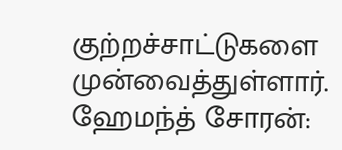குற்றச்சாட்டுகளை முன்வைத்துள்ளார்.
ஹேமந்த் சோரன்: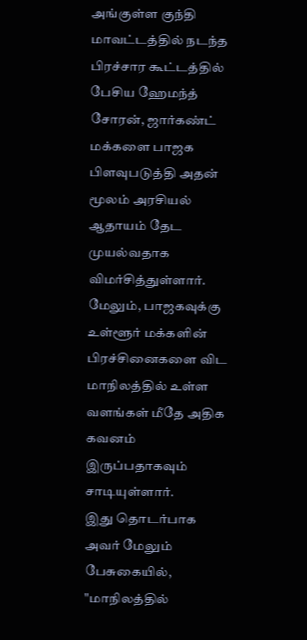அங்குள்ள குந்தி மாவட்டத்தில் நடந்த பிரச்சார கூட்டத்தில் பேசிய ஹேமந்த் சோரன், ஜார்கண்ட் மக்களை பாஜக பிளவுபடுத்தி அதன் மூலம் அரசியல் ஆதாயம் தேட முயல்வதாக விமர்சித்துள்ளார். மேலும், பாஜகவுக்கு உள்ளூர் மக்களின் பிரச்சினைகளை விட மாநிலத்தில் உள்ள வளங்கள் மீதே அதிக கவனம் இருப்பதாகவும் சாடியுள்ளார்.
இது தொடர்பாக அவர் மேலும் பேசுகையில், "மாநிலத்தில்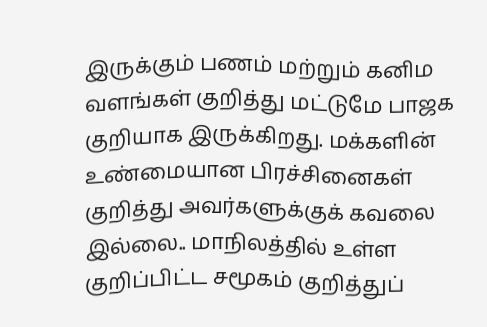இருக்கும் பணம் மற்றும் கனிம வளங்கள் குறித்து மட்டுமே பாஜக குறியாக இருக்கிறது. மக்களின் உண்மையான பிரச்சினைகள் குறித்து அவர்களுக்குக் கவலை இல்லை.. மாநிலத்தில் உள்ள குறிப்பிட்ட சமூகம் குறித்துப்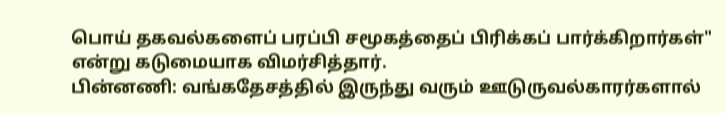பொய் தகவல்களைப் பரப்பி சமூகத்தைப் பிரிக்கப் பார்க்கிறார்கள்" என்று கடுமையாக விமர்சித்தார்.
பின்னணி: வங்கதேசத்தில் இருந்து வரும் ஊடுருவல்காரர்களால்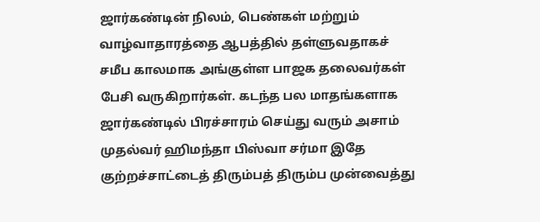ஜார்கண்டின் நிலம், பெண்கள் மற்றும் வாழ்வாதாரத்தை ஆபத்தில் தள்ளுவதாகச் சமீப காலமாக அங்குள்ள பாஜக தலைவர்கள் பேசி வருகிறார்கள். கடந்த பல மாதங்களாக ஜார்கண்டில் பிரச்சாரம் செய்து வரும் அசாம் முதல்வர் ஹிமந்தா பிஸ்வா சர்மா இதே குற்றச்சாட்டைத் திரும்பத் திரும்ப முன்வைத்து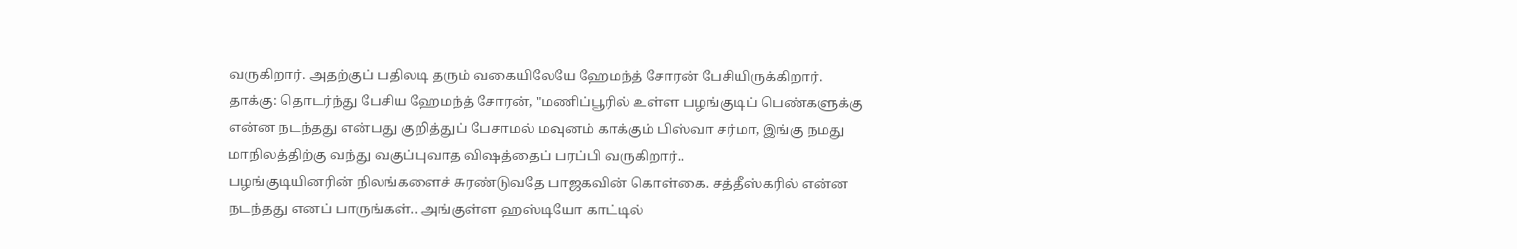வருகிறார். அதற்குப் பதிலடி தரும் வகையிலேயே ஹேமந்த் சோரன் பேசியிருக்கிறார்.
தாக்கு: தொடர்ந்து பேசிய ஹேமந்த் சோரன், "மணிப்பூரில் உள்ள பழங்குடிப் பெண்களுக்கு என்ன நடந்தது என்பது குறித்துப் பேசாமல் மவுனம் காக்கும் பிஸ்வா சர்மா, இங்கு நமது மாநிலத்திற்கு வந்து வகுப்புவாத விஷத்தைப் பரப்பி வருகிறார்..
பழங்குடியினரின் நிலங்களைச் சுரண்டுவதே பாஜகவின் கொள்கை. சத்தீஸ்கரில் என்ன நடந்தது எனப் பாருங்கள்.. அங்குள்ள ஹஸ்டியோ காட்டில்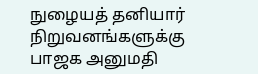நுழையத் தனியார் நிறுவனங்களுக்கு பாஜக அனுமதி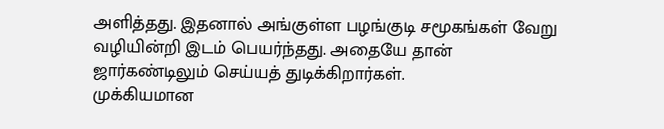அளித்தது. இதனால் அங்குள்ள பழங்குடி சமூகங்கள் வேறு வழியின்றி இடம் பெயர்ந்தது. அதையே தான் ஜார்கண்டிலும் செய்யத் துடிக்கிறார்கள்.
முக்கியமான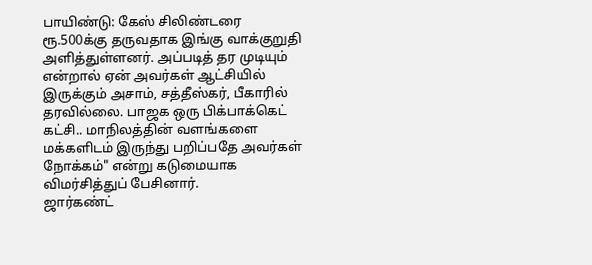பாயிண்டு: கேஸ் சிலிண்டரை ரூ.500க்கு தருவதாக இங்கு வாக்குறுதி அளித்துள்ளனர். அப்படித் தர முடியும் என்றால் ஏன் அவர்கள் ஆட்சியில் இருக்கும் அசாம், சத்தீஸ்கர், பீகாரில் தரவில்லை. பாஜக ஒரு பிக்பாக்கெட் கட்சி.. மாநிலத்தின் வளங்களை மக்களிடம் இருந்து பறிப்பதே அவர்கள் நோக்கம்" என்று கடுமையாக விமர்சித்துப் பேசினார்.
ஜார்கண்ட்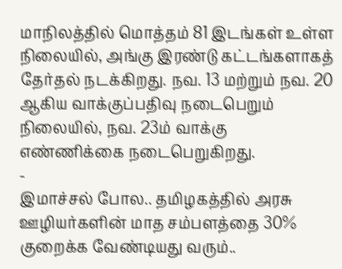மாநிலத்தில் மொத்தம் 81 இடங்கள் உள்ள நிலையில், அங்கு இரண்டு கட்டங்களாகத் தேர்தல் நடக்கிறது. நவ. 13 மற்றும் நவ. 20 ஆகிய வாக்குப்பதிவு நடைபெறும் நிலையில், நவ. 23ம் வாக்கு எண்ணிக்கை நடைபெறுகிறது.
-
இமாச்சல் போல.. தமிழகத்தில் அரசு ஊழியர்களின் மாத சம்பளத்தை 30% குறைக்க வேண்டியது வரும்..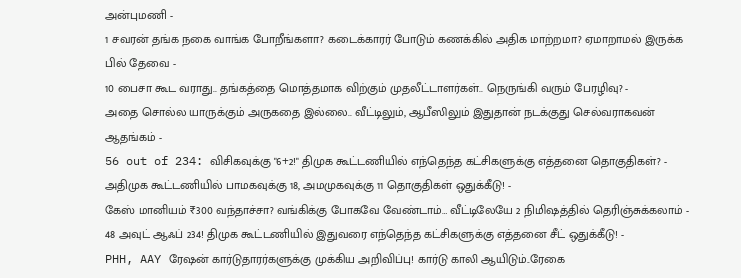அன்புமணி -
1 சவரன் தங்க நகை வாங்க போறீங்களா? கடைக்காரர் போடும் கணக்கில் அதிக மாற்றமா? ஏமாறாமல் இருக்க பில் தேவை -
10 பைசா கூட வராது.. தங்கத்தை மொத்தமாக விற்கும் முதலீட்டாளர்கள்.. நெருங்கி வரும் பேரழிவு? -
அதை சொல்ல யாருக்கும் அருகதை இல்லை.. வீட்டிலும், ஆபீஸிலும் இதுதான் நடக்குது செல்வராகவன் ஆதங்கம் -
56 out of 234: விசிகவுக்கு "6+2!" திமுக கூட்டணியில் எந்தெந்த கட்சிகளுக்கு எத்தனை தொகுதிகள்? -
அதிமுக கூட்டணியில் பாமகவுக்கு 18, அமமுகவுக்கு 11 தொகுதிகள் ஒதுக்கீடு! -
கேஸ் மானியம் ₹300 வந்தாச்சா? வங்கிக்கு போகவே வேண்டாம்… வீட்டிலேயே 2 நிமிஷத்தில் தெரிஞ்சுக்கலாம் -
48 அவுட் ஆஃப் 234! திமுக கூட்டணியில் இதுவரை எந்தெந்த கட்சிகளுக்கு எத்தனை சீட் ஒதுக்கீடு! -
PHH, AAY ரேஷன் கார்டுதாரர்களுக்கு முக்கிய அறிவிப்பு! கார்டு காலி ஆயிடும்..ரேகை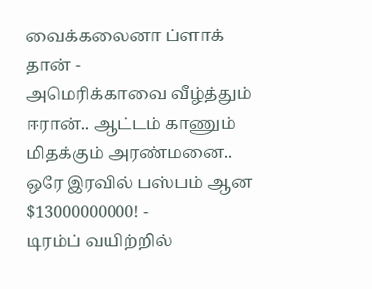வைக்கலைனா ப்ளாக் தான் -
அமெரிக்காவை வீழ்த்தும் ஈரான்.. ஆட்டம் காணும் மிதக்கும் அரண்மனை.. ஒரே இரவில் பஸ்பம் ஆன $13000000000! -
டிரம்ப் வயிற்றில்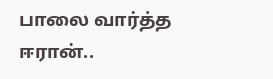பாலை வார்த்த ஈரான்..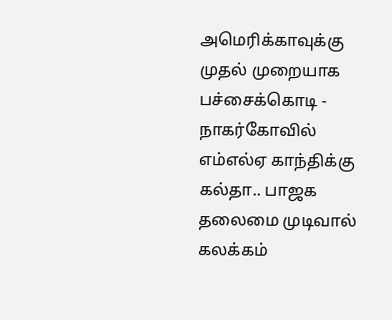அமெரிக்காவுக்கு முதல் முறையாக பச்சைக்கொடி -
நாகர்கோவில் எம்எல்ஏ காந்திக்கு கல்தா.. பாஜக தலைமை முடிவால் கலக்கம்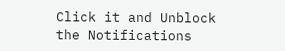Click it and Unblock the Notifications